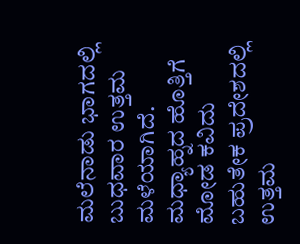ಮಲೆನಾಡು ಭಾಗದಲ್ಲಿ ಬುಧವಾರ ಉತ್ತಮ ಮಳೆಯಾಗಿದೆ. ಮಧ್ಯಾಹ್ನದ ಹೊತ್ತಿಗೆ ಮೋಡ ಕವಿದು ಬಹುತೇಕ ಪ್ರದೇಶದಲ್ಲಿ ಉತ್ತಮ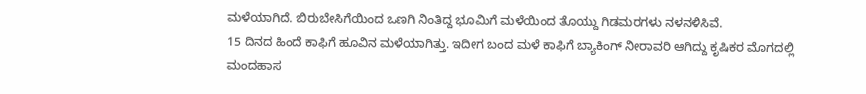ಮಳೆಯಾಗಿದೆ. ಬಿರುಬೇಸಿಗೆಯಿಂದ ಒಣಗಿ ನಿಂತಿದ್ದ ಭೂಮಿಗೆ ಮಳೆಯಿಂದ ತೊಯ್ದು ಗಿಡಮರಗಳು ನಳನಳಿಸಿವೆ.
15 ದಿನದ ಹಿಂದೆ ಕಾಫಿಗೆ ಹೂವಿನ ಮಳೆಯಾಗಿತ್ತು. ಇದೀಗ ಬಂದ ಮಳೆ ಕಾಫಿಗೆ ಬ್ಯಾಕಿಂಗ್ ನೀರಾವರಿ ಆಗಿದ್ದು ಕೃಷಿಕರ ಮೊಗದಲ್ಲಿ ಮಂದಹಾಸ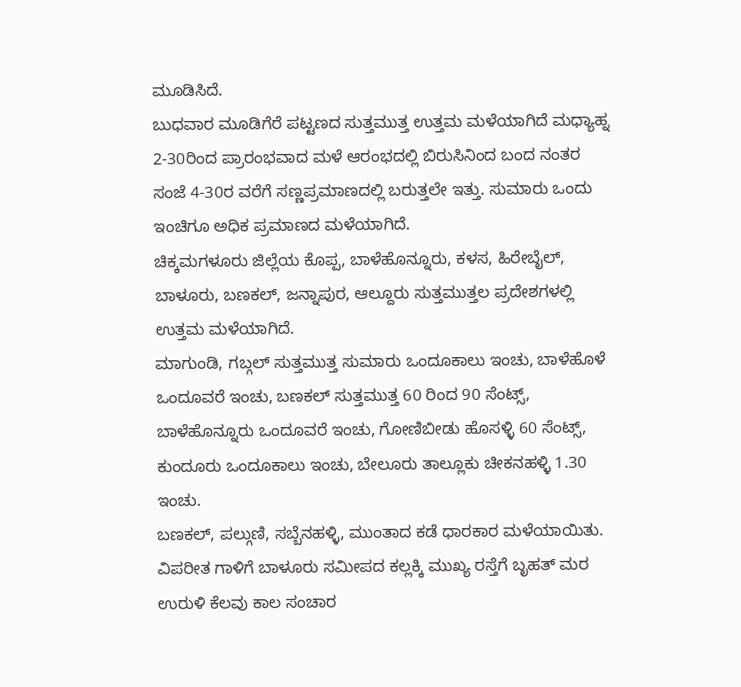ಮೂಡಿಸಿದೆ.
ಬುಧವಾರ ಮೂಡಿಗೆರೆ ಪಟ್ಟಣದ ಸುತ್ತಮುತ್ತ ಉತ್ತಮ ಮಳೆಯಾಗಿದೆ ಮಧ್ಯಾಹ್ನ 2-30ರಿಂದ ಪ್ರಾರಂಭವಾದ ಮಳೆ ಆರಂಭದಲ್ಲಿ ಬಿರುಸಿನಿಂದ ಬಂದ ನಂತರ ಸಂಜೆ 4-30ರ ವರೆಗೆ ಸಣ್ಣಪ್ರಮಾಣದಲ್ಲಿ ಬರುತ್ತಲೇ ಇತ್ತು. ಸುಮಾರು ಒಂದು ಇಂಚಿಗೂ ಅಧಿಕ ಪ್ರಮಾಣದ ಮಳೆಯಾಗಿದೆ.
ಚಿಕ್ಕಮಗಳೂರು ಜಿಲ್ಲೆಯ ಕೊಪ್ಪ, ಬಾಳೆಹೊನ್ನೂರು, ಕಳಸ, ಹಿರೇಬೈಲ್, ಬಾಳೂರು, ಬಣಕಲ್, ಜನ್ನಾಪುರ, ಆಲ್ದೂರು ಸುತ್ತಮುತ್ತಲ ಪ್ರದೇಶಗಳಲ್ಲಿ ಉತ್ತಮ ಮಳೆಯಾಗಿದೆ.
ಮಾಗುಂಡಿ, ಗಬ್ಗಲ್ ಸುತ್ತಮುತ್ತ ಸುಮಾರು ಒಂದೂಕಾಲು ಇಂಚು, ಬಾಳೆಹೊಳೆ ಒಂದೂವರೆ ಇಂಚು, ಬಣಕಲ್ ಸುತ್ತಮುತ್ತ 60 ರಿಂದ 90 ಸೆಂಟ್ಸ್, ಬಾಳೆಹೊನ್ನೂರು ಒಂದೂವರೆ ಇಂಚು, ಗೋಣಿಬೀಡು ಹೊಸಳ್ಳಿ 60 ಸೆಂಟ್ಸ್, ಕುಂದೂರು ಒಂದೂಕಾಲು ಇಂಚು, ಬೇಲೂರು ತಾಲ್ಲೂಕು ಚೀಕನಹಳ್ಳಿ 1.30 ಇಂಚು.
ಬಣಕಲ್, ಪಲ್ಗುಣಿ, ಸಬ್ಬೆನಹಳ್ಳಿ, ಮುಂತಾದ ಕಡೆ ಧಾರಕಾರ ಮಳೆಯಾಯಿತು. ವಿಪರೀತ ಗಾಳಿಗೆ ಬಾಳೂರು ಸಮೀಪದ ಕಲ್ಲಕ್ಕಿ ಮುಖ್ಯ ರಸ್ತೆಗೆ ಬೃಹತ್ ಮರ ಉರುಳಿ ಕೆಲವು ಕಾಲ ಸಂಚಾರ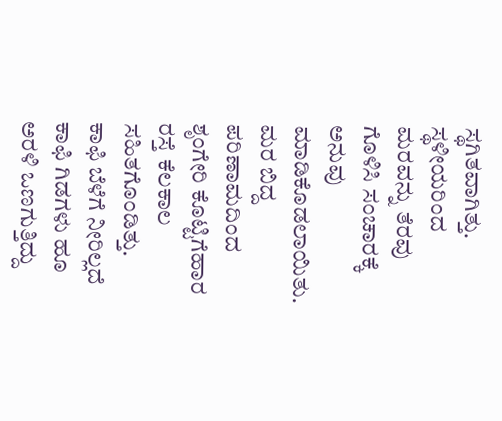ಸ್ಥಗಿತವಾಗಿತ್ತು. ಸ್ಥಳೀಯರಿಂದ ಮರವನ್ನು ತೆರವು ಗೊಳಿಸಿ ಸಂಚಾರಕ್ಕೆ ಅನುವು ಮಾಡಿಕೊಡಲಾಯಿತು. ಮರ ಬಿದ್ದ ಪರಿಣಾಮದಿಂದ ಶೃಂಗೇರಿ ಕೊಟ್ಟಿಗೆಹಾರ ರಸ್ತೆ ಕೆಲಕಾಲ ಸಹಿತಗೊಂಡಿತ್ತು.
ಕಾಫಿ ಬೆಳೆಗೆ ನೀರಿಲ್ಲದೆ ಕಾಫಿ ಗಿಡಗಳು ಹೂ ಅರಳಿ ಒಣಗುತ್ತಿದ್ದು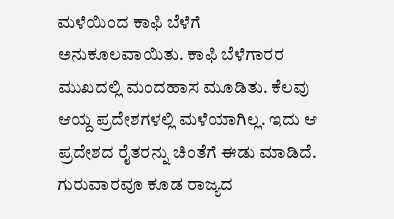ಮಳೆಯಿಂದ ಕಾಫಿ ಬೆಳೆಗೆ ಅನುಕೂಲವಾಯಿತು. ಕಾಫಿ ಬೆಳೆಗಾರರ ಮುಖದಲ್ಲಿ ಮಂದಹಾಸ ಮೂಡಿತು. ಕೆಲವು ಆಯ್ದ ಪ್ರದೇಶಗಳಲ್ಲಿ ಮಳೆಯಾಗಿಲ್ಲ. ಇದು ಆ ಪ್ರದೇಶದ ರೈತರನ್ನು ಚಿಂತೆಗೆ ಈಡು ಮಾಡಿದೆ.
ಗುರುವಾರವೂ ಕೂಡ ರಾಜ್ಯದ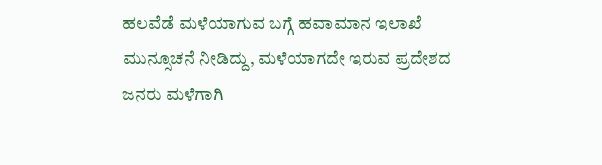ಹಲವೆಡೆ ಮಳೆಯಾಗುವ ಬಗ್ಗೆ ಹವಾಮಾನ ಇಲಾಖೆ ಮುನ್ಸೂಚನೆ ನೀಡಿದ್ದು, ಮಳೆಯಾಗದೇ ಇರುವ ಪ್ರದೇಶದ ಜನರು ಮಳೆಗಾಗಿ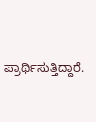ಪ್ರಾರ್ಥಿಸುತ್ತಿದ್ದಾರೆ.